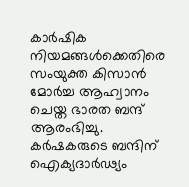കാര്‍ഷിക നിയമങ്ങള്‍ക്കെതിരെ സംയുക്ത കിസാന്‍ മോര്‍ച്ച ആഹ്വാനം ചെയ്ത ഭാരത ബന്ദ് ആരംഭിച്ചു. കര്‍ഷകരുടെ ബന്ദിന് ഐക്യദാര്‍ഢ്യം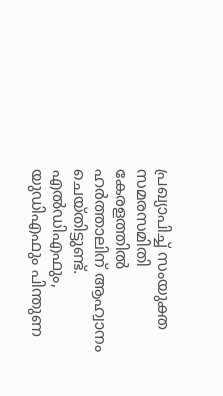പ്രഖ്യാപിച്ച് സംയുക്ത സമരസമിതി കേരളത്തില്‍ ഹര്‍ത്താലിന് ആഹ്വാനം ചെയ്തിട്ടുണ്ട്. എല്‍ഡിഎഫും, യുഡിഎഫും പിന്തുണ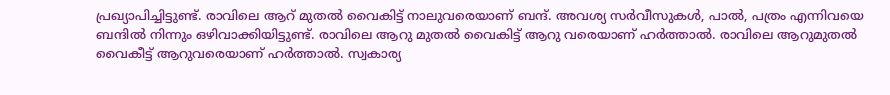പ്രഖ്യാപിച്ചിട്ടുണ്ട്. രാവിലെ ആറ് മുതല്‍ വൈകിട്ട് നാലുവരെയാണ് ബന്ദ്. അവശ്യ സര്‍വീസുകള്‍, പാല്‍, പത്രം എന്നിവയെ ബന്ദില്‍ നിന്നും ഒഴിവാക്കിയിട്ടുണ്ട്. രാവിലെ ആറു മുതല്‍ വൈകിട്ട് ആറു വരെയാണ് ഹര്‍ത്താല്‍. രാവിലെ ആറുമുതല്‍ വൈകീട്ട് ആറുവരെയാണ് ഹര്‍ത്താല്‍. സ്വകാര്യ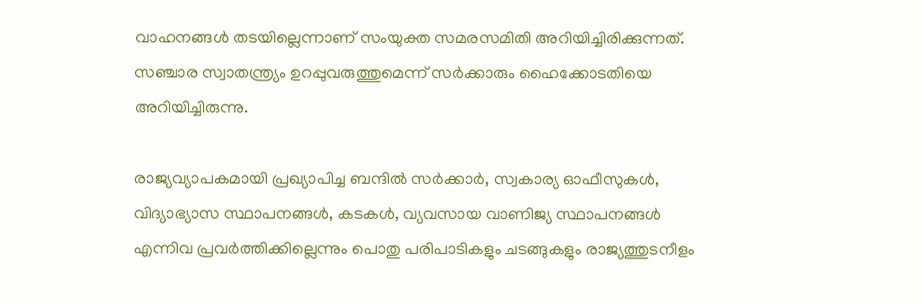വാഹനങ്ങള്‍ തടയില്ലെന്നാണ് സംയുക്ത സമരസമിതി അറിയിച്ചിരിക്കുന്നത്. സഞ്ചാര സ്വാതന്ത്ര്യം ഉറപ്പുവരുത്തുമെന്ന് സര്‍ക്കാരും ഹൈക്കോടതിയെ അറിയിച്ചിരുന്നു.

രാജ്യവ്യാപകമായി പ്രഖ്യാപിച്ച ബന്ദില്‍ സര്‍ക്കാര്‍, സ്വകാര്യ ഓഫീസുകള്‍, വിദ്യാഭ്യാസ സ്ഥാപനങ്ങള്‍, കടകള്‍, വ്യവസായ വാണിജ്യ സ്ഥാപനങ്ങള്‍ എന്നിവ പ്രവര്‍ത്തിക്കില്ലെന്നും പൊതു പരിപാടികളും ചടങ്ങുകളും രാജ്യത്തുടനീളം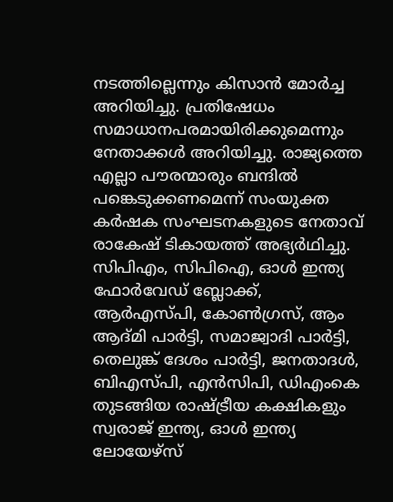നടത്തില്ലെന്നും കിസാന്‍ മോര്‍ച്ച അറിയിച്ചു. പ്രതിഷേധം സമാധാനപരമായിരിക്കുമെന്നും നേതാക്കള്‍ അറിയിച്ചു. രാജ്യത്തെ എല്ലാ പൗരന്മാരും ബന്ദില്‍ പങ്കെടുക്കണമെന്ന് സംയുക്ത കര്‍ഷക സംഘടനകളുടെ നേതാവ് രാകേഷ് ടികായത്ത് അഭ്യര്‍ഥിച്ചു. സിപിഎം, സിപിഐ, ഓള്‍ ഇന്ത്യ ഫോര്‍വേഡ് ബ്ലോക്ക്, ആര്‍എസ്പി, കോണ്‍ഗ്രസ്, ആം ആദ്മി പാര്‍ട്ടി, സമാജ്വാദി പാര്‍ട്ടി, തെലുങ്ക് ദേശം പാര്‍ട്ടി, ജനതാദള്‍, ബിഎസ്പി, എന്‍സിപി, ഡിഎംകെ തുടങ്ങിയ രാഷ്ട്രീയ കക്ഷികളും സ്വരാജ് ഇന്ത്യ, ഓള്‍ ഇന്ത്യ ലോയേഴ്‌സ്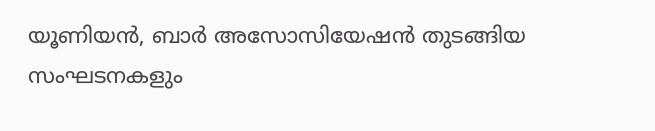യൂണിയന്‍, ബാര്‍ അസോസിയേഷന്‍ തുടങ്ങിയ സംഘടനകളും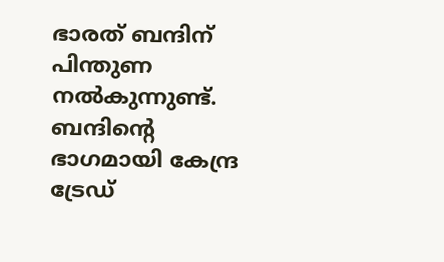ഭാരത് ബന്ദിന് പിന്തുണ നല്‍കുന്നുണ്ട്. ബന്ദിന്റെ ഭാഗമായി കേന്ദ്ര ട്രേഡ്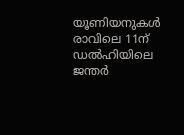യൂണിയനുകള്‍ രാവിലെ 11ന് ഡല്‍ഹിയിലെ ജന്തര്‍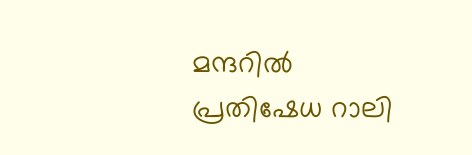മന്ദറില്‍ പ്രതിഷേധ റാലി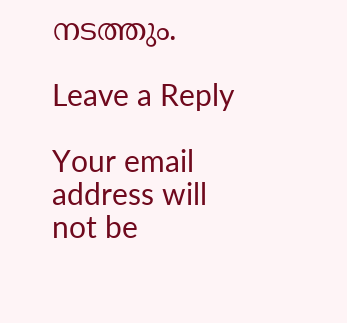നടത്തും.

Leave a Reply

Your email address will not be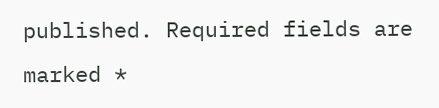published. Required fields are marked *